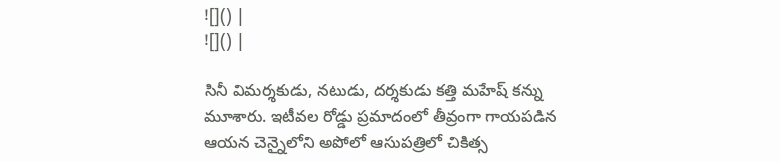![]() |
![]() |

సినీ విమర్శకుడు, నటుడు, దర్శకుడు కత్తి మహేష్ కన్ను మూశారు. ఇటీవల రోడ్డు ప్రమాదంలో తీవ్రంగా గాయపడిన ఆయన చెన్నైలోని అపోలో ఆసుపత్రిలో చికిత్స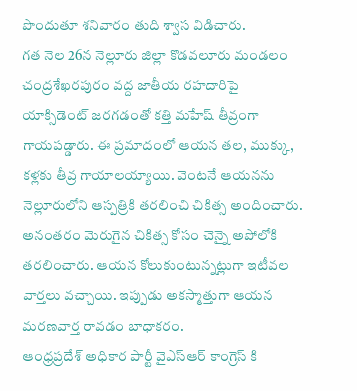పొందుతూ శనివారం తుది శ్వాస విడిచారు.
గత నెల 26న నెల్లూరు జిల్లా కొడవలూరు మండలం చంద్రశేఖరపురం వద్ద జాతీయ రహదారిపై యాక్సిడెంట్ జరగడంతో కత్తి మహేష్ తీవ్రంగా గాయపడ్డారు. ఈ ప్రమాదంలో ఆయన తల, ముక్కు, కళ్లకు తీవ్ర గాయాలయ్యాయి. వెంటనే ఆయనను నెల్లూరులోని ఆస్పత్రికి తరలించి చికిత్స అందించారు. అనంతరం మెరుగైన చికిత్స కోసం చెన్నై అపోలోకి తరలించారు. ఆయన కోలుకుంటున్నట్లుగా ఇటీవల వార్తలు వచ్చాయి. ఇప్పుడు అకస్మాత్తుగా ఆయన మరణవార్త రావడం బాధాకరం.
ఆంధ్రప్రదేశ్ అధికార పార్టీ వైఎస్ఆర్ కాంగ్రెస్ కి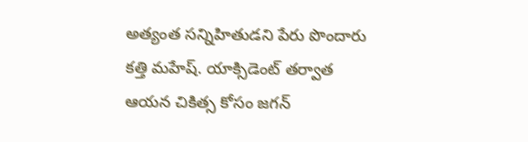అత్యంత సన్నిహితుడని పేరు పొందారు కత్తి మహేష్. యాక్సిడెంట్ తర్వాత ఆయన చికిత్స కోసం జగన్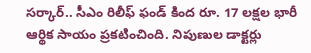సర్కార్.. సీఎం రిలీఫ్ ఫండ్ కింద రూ. 17 లక్షల భారీ ఆర్థిక సాయం ప్రకటించింది. నిపుణుల డాక్టర్లు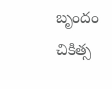బృందం చికిత్స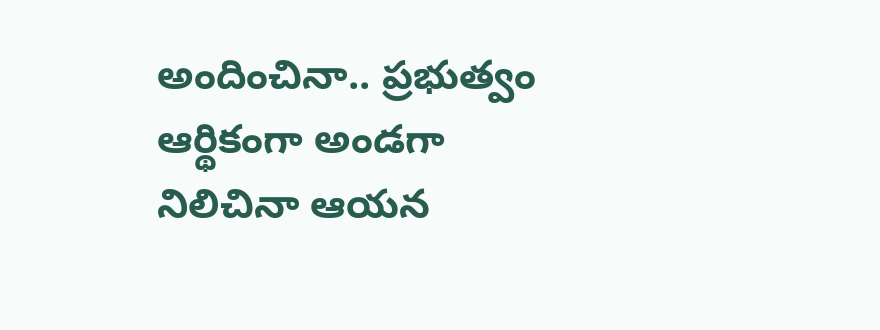అందించినా.. ప్రభుత్వం ఆర్థికంగా అండగా నిలిచినా ఆయన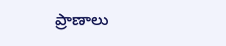ప్రాణాలు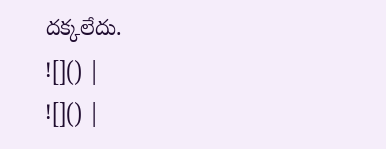దక్కలేదు.
![]() |
![]() |